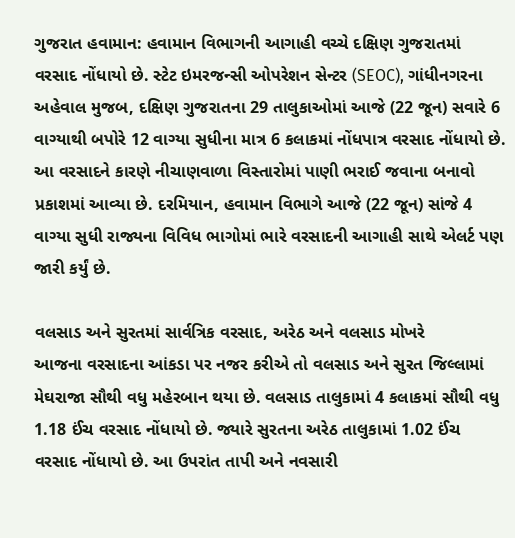ગુજરાત હવામાન: હવામાન વિભાગની આગાહી વચ્ચે દક્ષિણ ગુજરાતમાં વરસાદ નોંધાયો છે. સ્ટેટ ઇમરજન્સી ઓપરેશન સેન્ટર (SEOC), ગાંધીનગરના અહેવાલ મુજબ, દક્ષિણ ગુજરાતના 29 તાલુકાઓમાં આજે (22 જૂન) સવારે 6 વાગ્યાથી બપોરે 12 વાગ્યા સુધીના માત્ર 6 કલાકમાં નોંધપાત્ર વરસાદ નોંધાયો છે. આ વરસાદને કારણે નીચાણવાળા વિસ્તારોમાં પાણી ભરાઈ જવાના બનાવો પ્રકાશમાં આવ્યા છે. દરમિયાન, હવામાન વિભાગે આજે (22 જૂન) સાંજે 4 વાગ્યા સુધી રાજ્યના વિવિધ ભાગોમાં ભારે વરસાદની આગાહી સાથે એલર્ટ પણ જારી કર્યું છે.

વલસાડ અને સુરતમાં સાર્વત્રિક વરસાદ, અરેઠ અને વલસાડ મોખરે
આજના વરસાદના આંકડા પર નજર કરીએ તો વલસાડ અને સુરત જિલ્લામાં મેઘરાજા સૌથી વધુ મહેરબાન થયા છે. વલસાડ તાલુકામાં 4 કલાકમાં સૌથી વધુ 1.18 ઈંચ વરસાદ નોંધાયો છે. જ્યારે સુરતના અરેઠ તાલુકામાં 1.02 ઈંચ વરસાદ નોંધાયો છે. આ ઉપરાંત તાપી અને નવસારી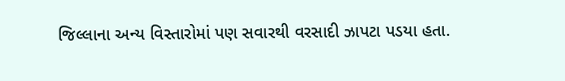જિલ્લાના અન્ય વિસ્તારોમાં પણ સવારથી વરસાદી ઝાપટા પડયા હતા.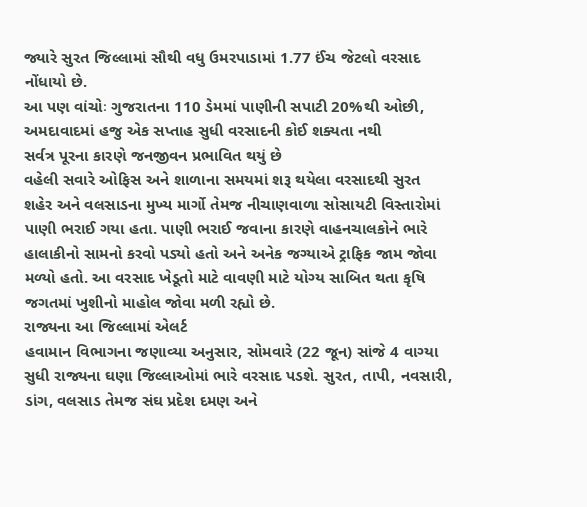જ્યારે સુરત જિલ્લામાં સૌથી વધુ ઉમરપાડામાં 1.77 ઈંચ જેટલો વરસાદ નોંધાયો છે.
આ પણ વાંચોઃ ગુજરાતના 110 ડેમમાં પાણીની સપાટી 20%થી ઓછી, અમદાવાદમાં હજુ એક સપ્તાહ સુધી વરસાદની કોઈ શક્યતા નથી
સર્વત્ર પૂરના કારણે જનજીવન પ્રભાવિત થયું છે
વહેલી સવારે ઓફિસ અને શાળાના સમયમાં શરૂ થયેલા વરસાદથી સુરત શહેર અને વલસાડના મુખ્ય માર્ગો તેમજ નીચાણવાળા સોસાયટી વિસ્તારોમાં પાણી ભરાઈ ગયા હતા. પાણી ભરાઈ જવાના કારણે વાહનચાલકોને ભારે હાલાકીનો સામનો કરવો પડ્યો હતો અને અનેક જગ્યાએ ટ્રાફિક જામ જોવા મળ્યો હતો. આ વરસાદ ખેડૂતો માટે વાવણી માટે યોગ્ય સાબિત થતા કૃષિ જગતમાં ખુશીનો માહોલ જોવા મળી રહ્યો છે.
રાજ્યના આ જિલ્લામાં એલર્ટ
હવામાન વિભાગના જણાવ્યા અનુસાર, સોમવારે (22 જૂન) સાંજે 4 વાગ્યા સુધી રાજ્યના ઘણા જિલ્લાઓમાં ભારે વરસાદ પડશે. સુરત, તાપી, નવસારી, ડાંગ, વલસાડ તેમજ સંઘ પ્રદેશ દમણ અને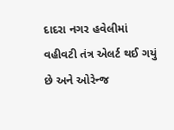દાદરા નગર હવેલીમાં વહીવટી તંત્ર એલર્ટ થઈ ગયું છે અને ઓરેન્જ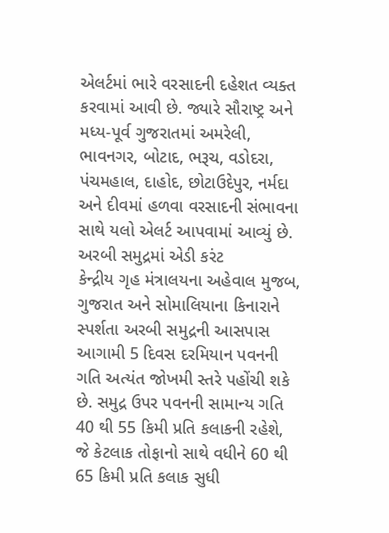એલર્ટમાં ભારે વરસાદની દહેશત વ્યક્ત કરવામાં આવી છે. જ્યારે સૌરાષ્ટ્ર અને મધ્ય-પૂર્વ ગુજરાતમાં અમરેલી, ભાવનગર, બોટાદ, ભરૂચ, વડોદરા, પંચમહાલ, દાહોદ, છોટાઉદેપુર, નર્મદા અને દીવમાં હળવા વરસાદની સંભાવના સાથે યલો એલર્ટ આપવામાં આવ્યું છે.
અરબી સમુદ્રમાં એડી કરંટ
કેન્દ્રીય ગૃહ મંત્રાલયના અહેવાલ મુજબ, ગુજરાત અને સોમાલિયાના કિનારાને સ્પર્શતા અરબી સમુદ્રની આસપાસ આગામી 5 દિવસ દરમિયાન પવનની ગતિ અત્યંત જોખમી સ્તરે પહોંચી શકે છે. સમુદ્ર ઉપર પવનની સામાન્ય ગતિ 40 થી 55 કિમી પ્રતિ કલાકની રહેશે, જે કેટલાક તોફાનો સાથે વધીને 60 થી 65 કિમી પ્રતિ કલાક સુધી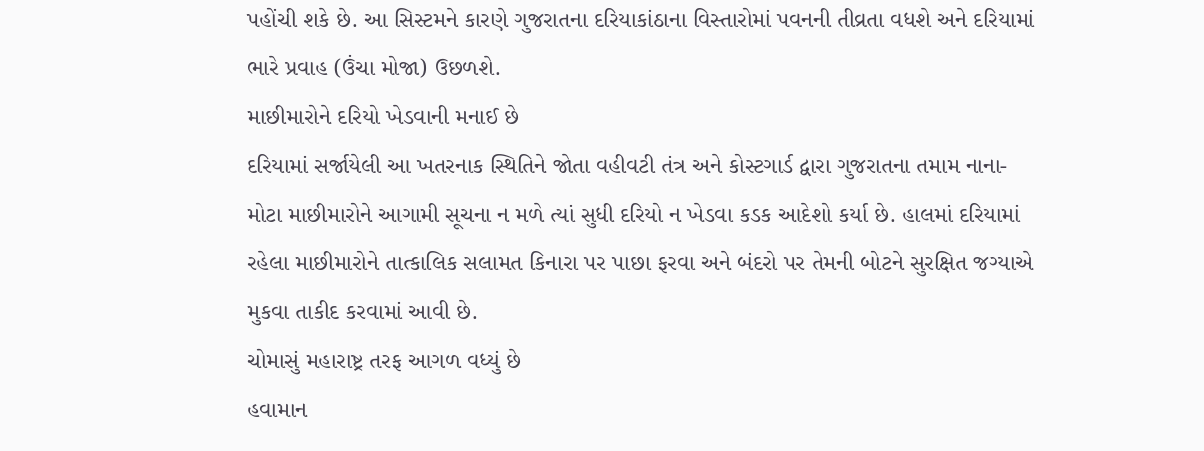પહોંચી શકે છે. આ સિસ્ટમને કારણે ગુજરાતના દરિયાકાંઠાના વિસ્તારોમાં પવનની તીવ્રતા વધશે અને દરિયામાં ભારે પ્રવાહ (ઉંચા મોજા) ઉછળશે.
માછીમારોને દરિયો ખેડવાની મનાઈ છે
દરિયામાં સર્જાયેલી આ ખતરનાક સ્થિતિને જોતા વહીવટી તંત્ર અને કોસ્ટગાર્ડ દ્વારા ગુજરાતના તમામ નાના-મોટા માછીમારોને આગામી સૂચના ન મળે ત્યાં સુધી દરિયો ન ખેડવા કડક આદેશો કર્યા છે. હાલમાં દરિયામાં રહેલા માછીમારોને તાત્કાલિક સલામત કિનારા પર પાછા ફરવા અને બંદરો પર તેમની બોટને સુરક્ષિત જગ્યાએ મુકવા તાકીદ કરવામાં આવી છે.
ચોમાસું મહારાષ્ટ્ર તરફ આગળ વધ્યું છે
હવામાન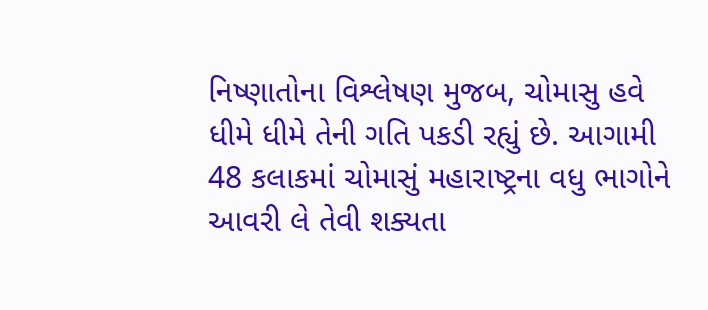નિષ્ણાતોના વિશ્લેષણ મુજબ, ચોમાસુ હવે ધીમે ધીમે તેની ગતિ પકડી રહ્યું છે. આગામી 48 કલાકમાં ચોમાસું મહારાષ્ટ્રના વધુ ભાગોને આવરી લે તેવી શક્યતા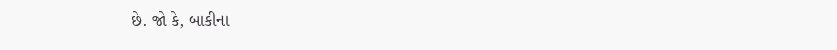છે. જો કે, બાકીના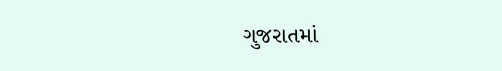ગુજરાતમાં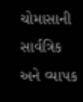ચોમાસાની સાર્વત્રિક અને વ્યાપક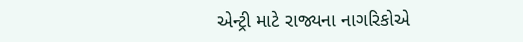એન્ટ્રી માટે રાજ્યના નાગરિકોએ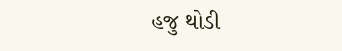હજુ થોડી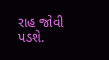રાહ જોવી પડશે.